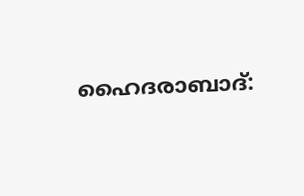ഹൈദരാബാദ്: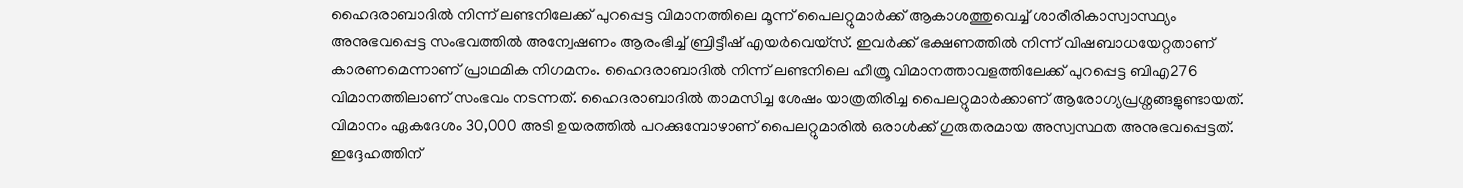ഹൈദരാബാദിൽ നിന്ന് ലണ്ടനിലേക്ക് പുറപ്പെട്ട വിമാനത്തിലെ മൂന്ന് പൈലറ്റുമാർക്ക് ആകാശത്തുവെച്ച് ശാരീരികാസ്വാസ്ഥ്യം അനുഭവപ്പെട്ട സംഭവത്തിൽ അന്വേഷണം ആരംഭിച്ച് ബ്രിട്ടീഷ് എയർവെയ്സ്. ഇവർക്ക് ഭക്ഷണത്തിൽ നിന്ന് വിഷബാധയേറ്റതാണ് കാരണമെന്നാണ് പ്രാഥമിക നിഗമനം. ഹൈദരാബാദിൽ നിന്ന് ലണ്ടനിലെ ഹീത്രൂ വിമാനത്താവളത്തിലേക്ക് പുറപ്പെട്ട ബിഎ276 വിമാനത്തിലാണ് സംഭവം നടന്നത്. ഹൈദരാബാദിൽ താമസിച്ച ശേഷം യാത്രതിരിച്ച പൈലറ്റുമാർക്കാണ് ആരോഗ്യപ്രശ്നങ്ങളുണ്ടായത്.
വിമാനം ഏകദേശം 30,000 അടി ഉയരത്തിൽ പറക്കുമ്പോഴാണ് പൈലറ്റുമാരിൽ ഒരാൾക്ക് ഗുരുതരമായ അസ്വസ്ഥത അനുഭവപ്പെട്ടത്. ഇദ്ദേഹത്തിന്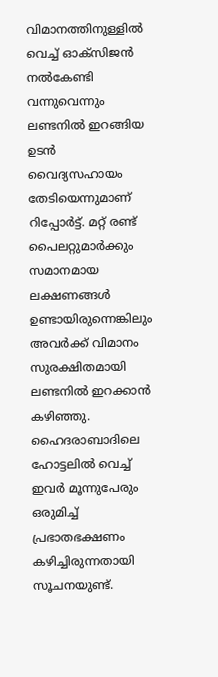വിമാനത്തിനുള്ളിൽ വെച്ച് ഓക്സിജൻ നൽകേണ്ടി വന്നുവെന്നും ലണ്ടനിൽ ഇറങ്ങിയ ഉടൻ വൈദ്യസഹായം തേടിയെന്നുമാണ് റിപ്പോർട്ട്. മറ്റ് രണ്ട് പൈലറ്റുമാർക്കും സമാനമായ ലക്ഷണങ്ങൾ ഉണ്ടായിരുന്നെങ്കിലും അവർക്ക് വിമാനം സുരക്ഷിതമായി ലണ്ടനിൽ ഇറക്കാൻ കഴിഞ്ഞു. ഹൈദരാബാദിലെ ഹോട്ടലിൽ വെച്ച് ഇവർ മൂന്നുപേരും ഒരുമിച്ച് പ്രഭാതഭക്ഷണം കഴിച്ചിരുന്നതായി സൂചനയുണ്ട്.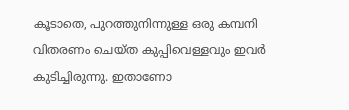കൂടാതെ, പുറത്തുനിന്നുള്ള ഒരു കമ്പനി വിതരണം ചെയ്ത കുപ്പിവെള്ളവും ഇവർ കുടിച്ചിരുന്നു. ഇതാണോ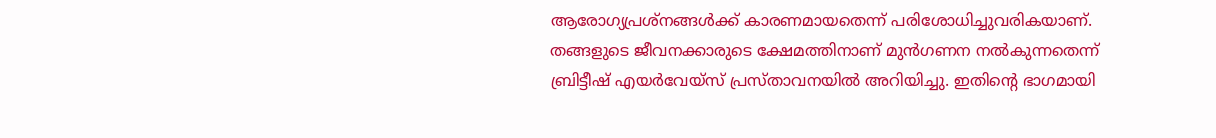ആരോഗ്യപ്രശ്നങ്ങൾക്ക് കാരണമായതെന്ന് പരിശോധിച്ചുവരികയാണ്.
തങ്ങളുടെ ജീവനക്കാരുടെ ക്ഷേമത്തിനാണ് മുൻഗണന നൽകുന്നതെന്ന് ബ്രിട്ടീഷ് എയർവേയ്സ് പ്രസ്താവനയിൽ അറിയിച്ചു. ഇതിന്റെ ഭാഗമായി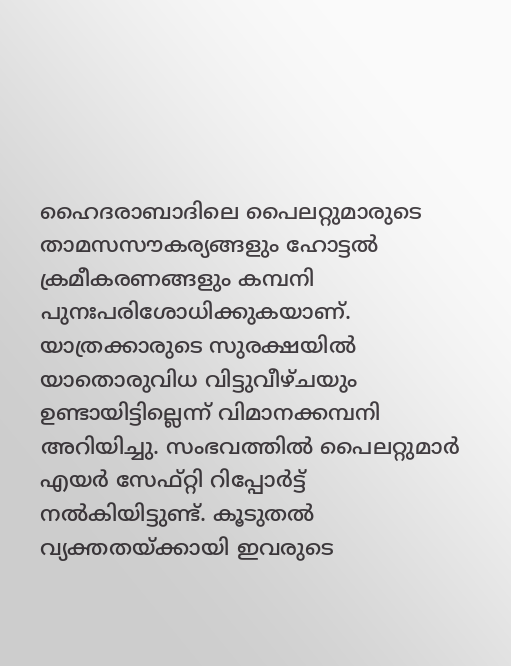ഹൈദരാബാദിലെ പൈലറ്റുമാരുടെ താമസസൗകര്യങ്ങളും ഹോട്ടൽ ക്രമീകരണങ്ങളും കമ്പനി പുനഃപരിശോധിക്കുകയാണ്. യാത്രക്കാരുടെ സുരക്ഷയിൽ യാതൊരുവിധ വിട്ടുവീഴ്ചയും ഉണ്ടായിട്ടില്ലെന്ന് വിമാനക്കമ്പനി അറിയിച്ചു. സംഭവത്തിൽ പൈലറ്റുമാർ എയർ സേഫ്റ്റി റിപ്പോർട്ട് നൽകിയിട്ടുണ്ട്. കൂടുതൽ വ്യക്തതയ്ക്കായി ഇവരുടെ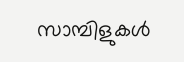സാമ്പിളുകൾ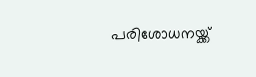പരിശോധനയ്ക്ക്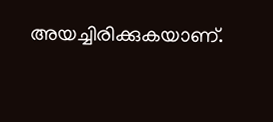അയച്ചിരിക്കുകയാണ്.